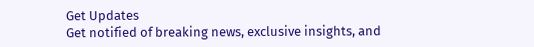Get Updates
Get notified of breaking news, exclusive insights, and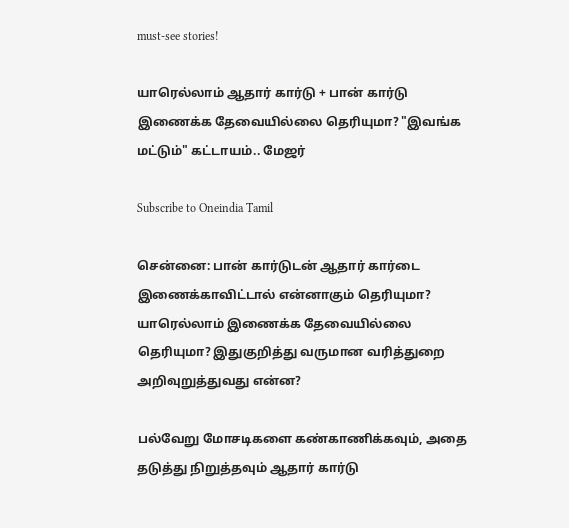must-see stories!

யாரெல்லாம் ஆதார் கார்டு + பான் கார்டு இணைக்க தேவையில்லை தெரியுமா? "இவங்க மட்டும்" கட்டாயம்.. மேஜர்

Subscribe to Oneindia Tamil

சென்னை: பான் கார்டுடன் ஆதார் கார்டை இணைக்காவிட்டால் என்னாகும் தெரியுமா? யாரெல்லாம் இணைக்க தேவையில்லை தெரியுமா? இதுகுறித்து வருமான வரித்துறை அறிவுறுத்துவது என்ன?

பல்வேறு மோசடிகளை கண்காணிக்கவும், அதை தடுத்து நிறுத்தவும் ஆதார் கார்டு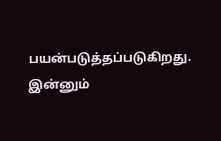பயன்படுத்தப்படுகிறது. இன்னும்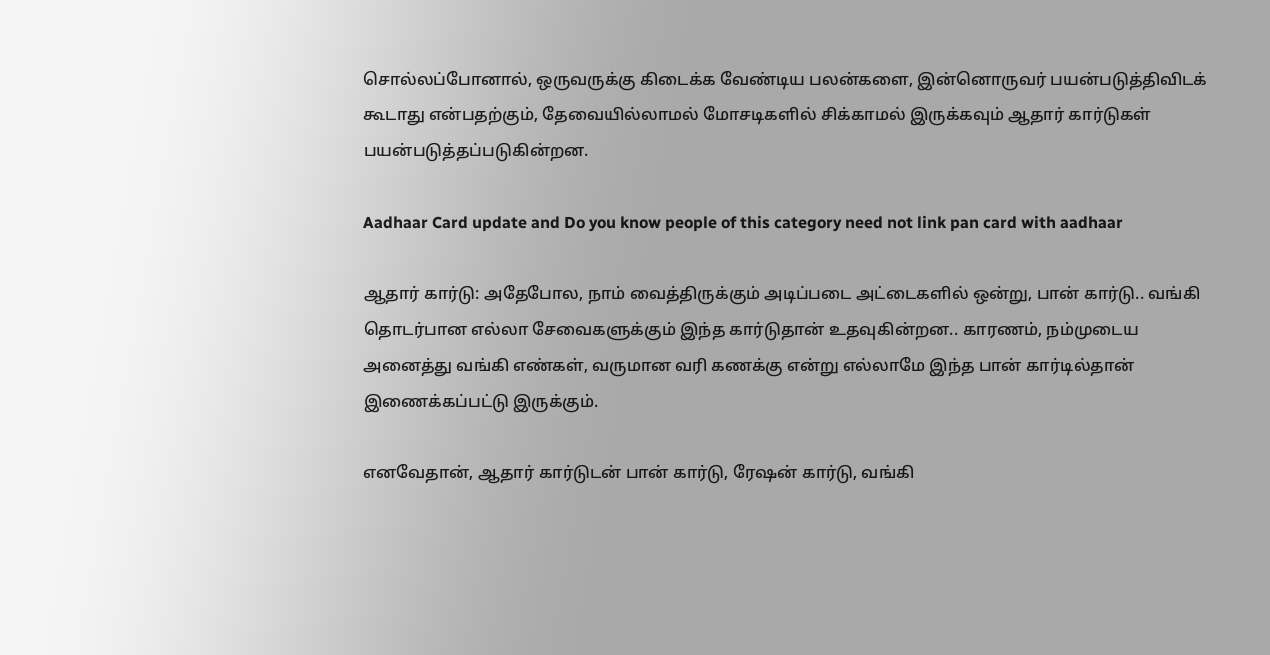சொல்லப்போனால், ஒருவருக்கு கிடைக்க வேண்டிய பலன்களை, இன்னொருவர் பயன்படுத்திவிடக் கூடாது என்பதற்கும், தேவையில்லாமல் மோசடிகளில் சிக்காமல் இருக்கவும் ஆதார் கார்டுகள் பயன்படுத்தப்படுகின்றன.

Aadhaar Card update and Do you know people of this category need not link pan card with aadhaar

ஆதார் கார்டு: அதேபோல, நாம் வைத்திருக்கும் அடிப்படை அட்டைகளில் ஒன்று, பான் கார்டு.. வங்கி தொடர்பான எல்லா சேவைகளுக்கும் இந்த கார்டுதான் உதவுகின்றன.. காரணம், நம்முடைய அனைத்து வங்கி எண்கள், வருமான வரி கணக்கு என்று எல்லாமே இந்த பான் கார்டில்தான் இணைக்கப்பட்டு இருக்கும்.

எனவேதான், ஆதார் கார்டுடன் பான் கார்டு, ரேஷன் கார்டு, வங்கி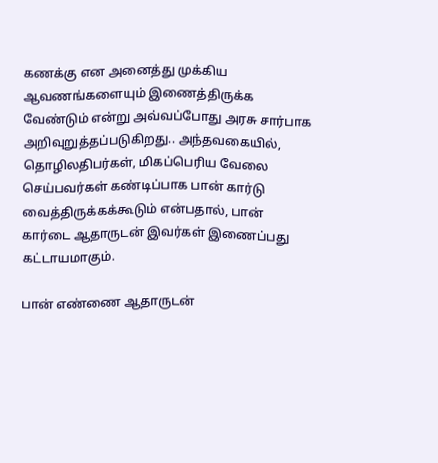கணக்கு என அனைத்து முக்கிய ஆவணங்களையும் இணைத்திருக்க வேண்டும் என்று அவ்வப்போது அரசு சார்பாக அறிவுறுத்தப்படுகிறது.. அந்தவகையில், தொழிலதிபர்கள், மிகப்பெரிய வேலை செய்பவர்கள் கண்டிப்பாக பான் கார்டு வைத்திருக்கக்கூடும் என்பதால், பான் கார்டை ஆதாருடன் இவர்கள் இணைப்பது கட்டாயமாகும்.

பான் எண்ணை ஆதாருடன்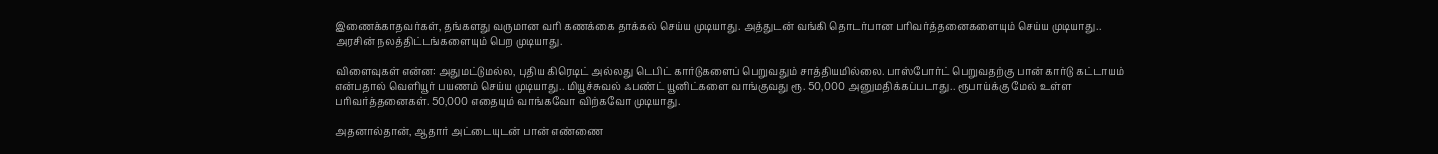இணைக்காதவர்கள், தங்களது வருமான வரி கணக்கை தாக்கல் செய்ய முடியாது. அத்துடன் வங்கி தொடர்பான பரிவர்த்தனைகளையும் செய்ய முடியாது.. அரசின் நலத்திட்டங்களையும் பெற முடியாது.

விளைவுகள் என்ன: அதுமட்டுமல்ல, புதிய கிரெடிட் அல்லது டெபிட் கார்டுகளைப் பெறுவதும் சாத்தியமில்லை. பாஸ்போர்ட் பெறுவதற்கு பான் கார்டு கட்டாயம் என்பதால் வெளியூர் பயணம் செய்ய முடியாது.. மியூச்சுவல் ஃபண்ட் யூனிட்களை வாங்குவது ரூ. 50,000 அனுமதிக்கப்படாது.. ரூபாய்க்கு மேல் உள்ள பரிவர்த்தனைகள். 50,000 எதையும் வாங்கவோ விற்கவோ முடியாது.

அதனால்தான், ஆதார் அட்டையுடன் பான் எண்ணை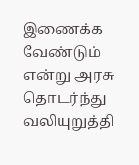இணைக்க வேண்டும் என்று அரசு தொடர்ந்து வலியுறுத்தி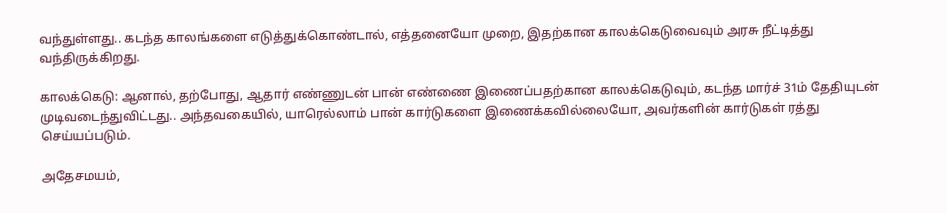வந்துள்ளது.. கடந்த காலங்களை எடுத்துக்கொண்டால், எத்தனையோ முறை, இதற்கான காலக்கெடுவைவும் அரசு நீட்டித்து வந்திருக்கிறது.

காலக்கெடு: ஆனால், தற்போது, ஆதார் எண்ணுடன் பான் எண்ணை இணைப்பதற்கான காலக்கெடுவும், கடந்த மார்ச் 31ம் தேதியுடன் முடிவடைந்துவிட்டது.. அந்தவகையில், யாரெல்லாம் பான் கார்டுகளை இணைக்கவில்லையோ, அவர்களின் கார்டுகள் ரத்து செய்யப்படும்.

அதேசமயம்,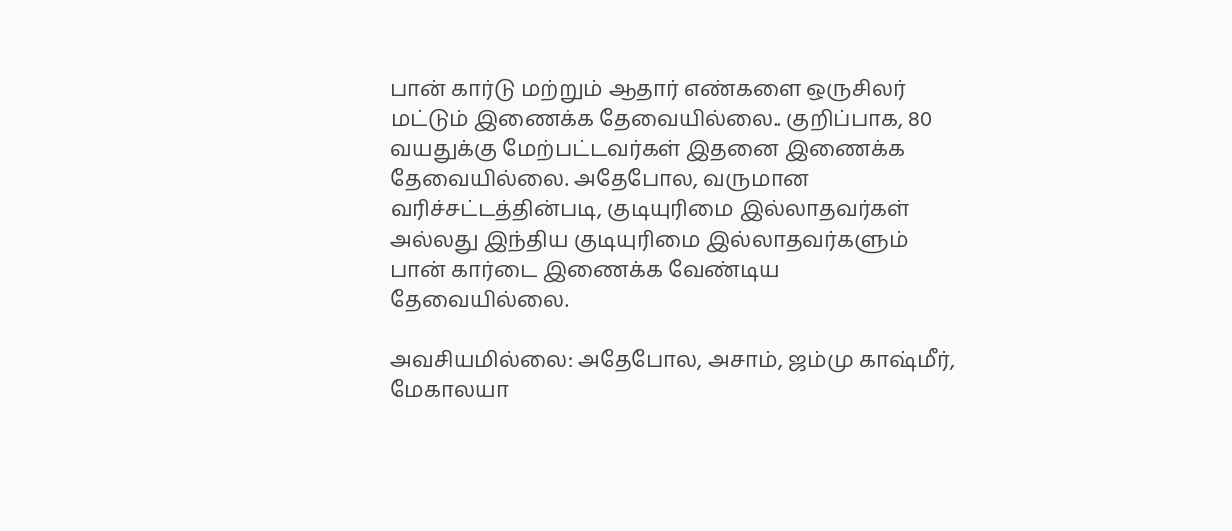பான் கார்டு மற்றும் ஆதார் எண்களை ஒருசிலர் மட்டும் இணைக்க தேவையில்லை.. குறிப்பாக, 80 வயதுக்கு மேற்பட்டவர்கள் இதனை இணைக்க தேவையில்லை. அதேபோல, வருமான வரிச்சட்டத்தின்படி, குடியுரிமை இல்லாதவர்கள் அல்லது இந்திய குடியுரிமை இல்லாதவர்களும் பான் கார்டை இணைக்க வேண்டிய தேவையில்லை.

அவசியமில்லை: அதேபோல, அசாம், ஜம்மு காஷ்மீர், மேகாலயா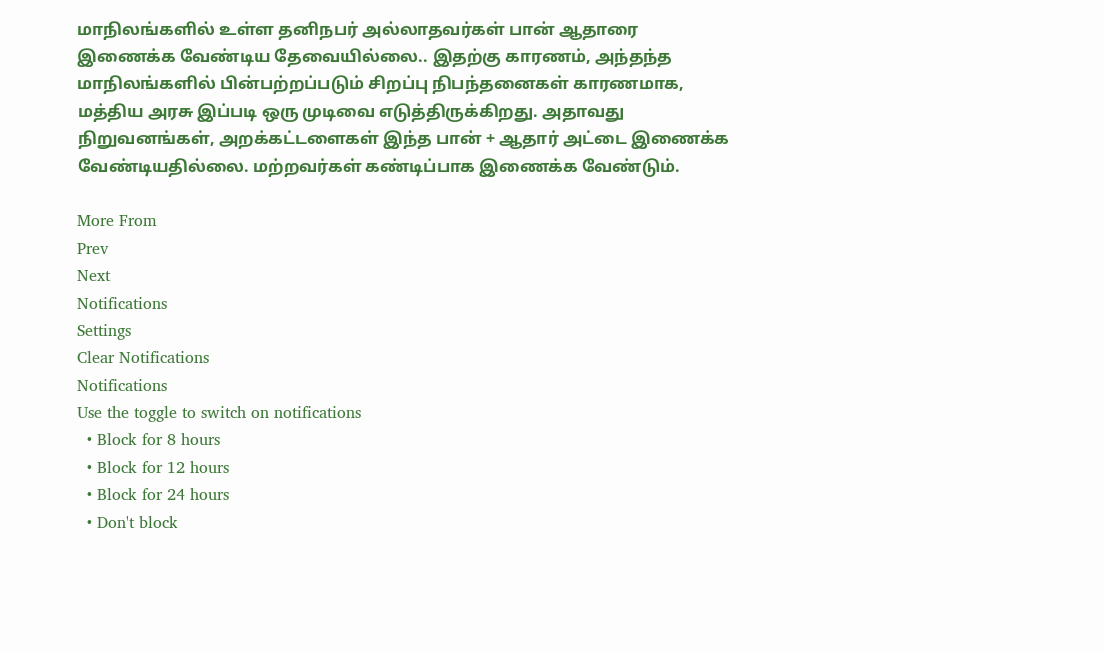மாநிலங்களில் உள்ள தனிநபர் அல்லாதவர்கள் பான் ஆதாரை இணைக்க வேண்டிய தேவையில்லை.. இதற்கு காரணம், அந்தந்த மாநிலங்களில் பின்பற்றப்படும் சிறப்பு நிபந்தனைகள் காரணமாக, மத்திய அரசு இப்படி ஒரு முடிவை எடுத்திருக்கிறது. அதாவது நிறுவனங்கள், அறக்கட்டளைகள் இந்த பான் + ஆதார் அட்டை இணைக்க வேண்டியதில்லை. மற்றவர்கள் கண்டிப்பாக இணைக்க வேண்டும்.

More From
Prev
Next
Notifications
Settings
Clear Notifications
Notifications
Use the toggle to switch on notifications
  • Block for 8 hours
  • Block for 12 hours
  • Block for 24 hours
  • Don't block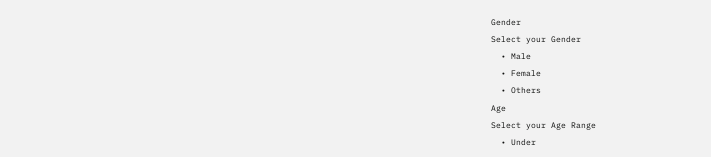Gender
Select your Gender
  • Male
  • Female
  • Others
Age
Select your Age Range
  • Under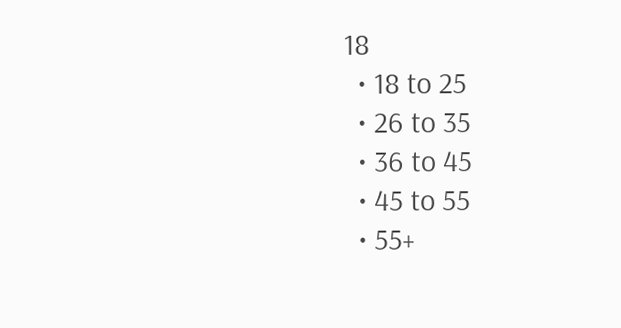18
  • 18 to 25
  • 26 to 35
  • 36 to 45
  • 45 to 55
  • 55+